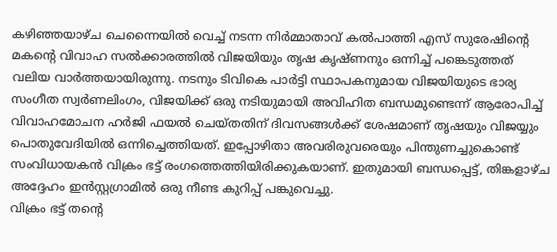കഴിഞ്ഞയാഴ്ച ചെന്നൈയിൽ വെച്ച് നടന്ന നിർമ്മാതാവ് കൽപാത്തി എസ് സുരേഷിന്റെ മകന്റെ വിവാഹ സൽക്കാരത്തിൽ വിജയിയും തൃഷ കൃഷ്ണനും ഒന്നിച്ച് പങ്കെടുത്തത് വലിയ വാർത്തയായിരുന്നു. നടനും ടിവികെ പാർട്ടി സ്ഥാപകനുമായ വിജയിയുടെ ഭാര്യ സംഗീത സ്വർണലിംഗം, വിജയിക്ക് ഒരു നടിയുമായി അവിഹിത ബന്ധമുണ്ടെന്ന് ആരോപിച്ച് വിവാഹമോചന ഹർജി ഫയൽ ചെയ്തതിന് ദിവസങ്ങൾക്ക് ശേഷമാണ് തൃഷയും വിജയ്യും പൊതുവേദിയിൽ ഒന്നിച്ചെത്തിയത്. ഇപ്പോഴിതാ അവരിരുവരെയും പിന്തുണച്ചുകൊണ്ട് സംവിധായകൻ വിക്രം ഭട്ട് രംഗത്തെത്തിയിരിക്കുകയാണ്. ഇതുമായി ബന്ധപ്പെട്ട്, തിങ്കളാഴ്ച അദ്ദേഹം ഇൻസ്റ്റഗ്രാമിൽ ഒരു നീണ്ട കുറിപ്പ് പങ്കുവെച്ചു.
വിക്രം ഭട്ട് തന്റെ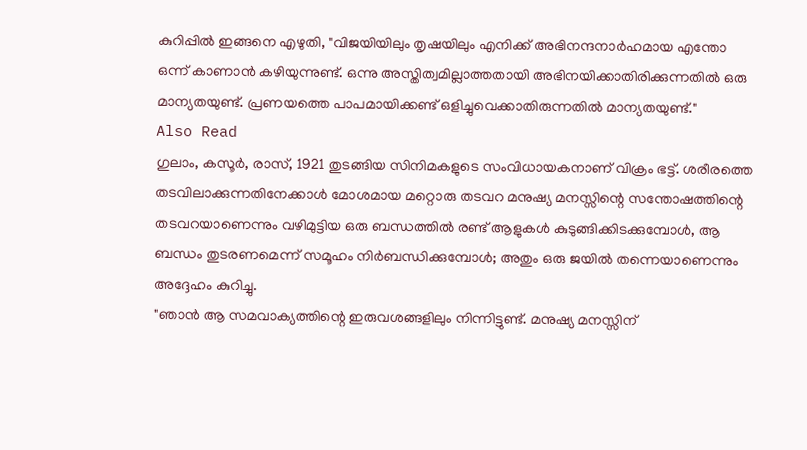കുറിപ്പിൽ ഇങ്ങനെ എഴുതി, "വിജയിയിലും തൃഷയിലും എനിക്ക് അഭിനന്ദനാർഹമായ എന്തോ ഒന്ന് കാണാൻ കഴിയുന്നുണ്ട്. ഒന്നു അസ്തിത്വമില്ലാത്തതായി അഭിനയിക്കാതിരിക്കുന്നതിൽ ഒരു മാന്യതയുണ്ട്. പ്രണയത്തെ പാപമായിക്കണ്ട് ഒളിച്ചുവെക്കാതിരുന്നതിൽ മാന്യതയുണ്ട്."
Also Read
ഗുലാം, കസൂർ, രാസ്, 1921 തുടങ്ങിയ സിനിമകളുടെ സംവിധായകനാണ് വിക്രം ഭട്ട്. ശരീരത്തെ തടവിലാക്കുന്നതിനേക്കാൾ മോശമായ മറ്റൊരു തടവറ മനുഷ്യ മനസ്സിന്റെ സന്തോഷത്തിന്റെ തടവറയാണെന്നും വഴിമുട്ടിയ ഒരു ബന്ധത്തിൽ രണ്ട് ആളുകൾ കുടുങ്ങിക്കിടക്കുമ്പോൾ, ആ ബന്ധം തുടരണമെന്ന് സമൂഹം നിർബന്ധിക്കുമ്പോൾ; അതും ഒരു ജയിൽ തന്നെയാണെന്നും അദ്ദേഹം കുറിച്ചു.
"ഞാൻ ആ സമവാക്യത്തിന്റെ ഇരുവശങ്ങളിലും നിന്നിട്ടുണ്ട്. മനുഷ്യ മനസ്സിന്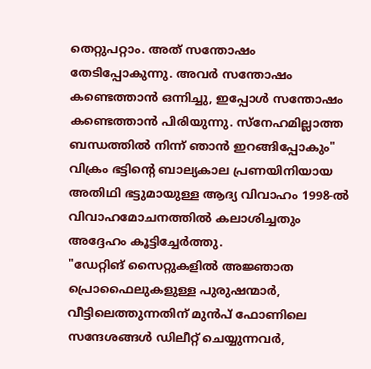തെറ്റുപറ്റാം. അത് സന്തോഷം തേടിപ്പോകുന്നു. അവർ സന്തോഷം കണ്ടെത്താൻ ഒന്നിച്ചു, ഇപ്പോൾ സന്തോഷം കണ്ടെത്താൻ പിരിയുന്നു. സ്നേഹമില്ലാത്ത ബന്ധത്തിൽ നിന്ന് ഞാൻ ഇറങ്ങിപ്പോകും" വിക്രം ഭട്ടിന്റെ ബാല്യകാല പ്രണയിനിയായ അതിഥി ഭട്ടുമായുള്ള ആദ്യ വിവാഹം 1998-ൽ വിവാഹമോചനത്തിൽ കലാശിച്ചതും അദ്ദേഹം കൂട്ടിച്ചേർത്തു.
"ഡേറ്റിങ് സൈറ്റുകളിൽ അജ്ഞാത പ്രൊഫൈലുകളുള്ള പുരുഷന്മാർ, വീട്ടിലെത്തുന്നതിന് മുൻപ് ഫോണിലെ സന്ദേശങ്ങൾ ഡിലീറ്റ് ചെയ്യുന്നവർ,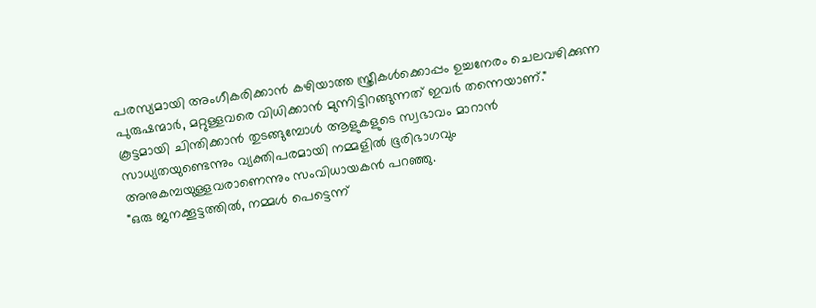പരസ്യമായി അംഗീകരിക്കാൻ കഴിയാത്ത സ്ത്രീകൾക്കൊപ്പം ഉച്ചനേരം ചെലവഴിക്കുന്ന പുരുഷന്മാർ, മറ്റുള്ളവരെ വിധിക്കാൻ മുന്നിട്ടിറങ്ങുന്നത് ഇവർ തന്നെയാണ്."
കൂട്ടമായി ചിന്തിക്കാൻ തുടങ്ങുമ്പോൾ ആളുകളുടെ സ്വഭാവം മാറാൻ സാധ്യതയുണ്ടെന്നും വ്യക്തിപരമായി നമ്മളിൽ ഭൂരിഭാഗവും അനുകമ്പയുള്ളവരാണെന്നും സംവിധായകൻ പറഞ്ഞു.
"ഒരു ജനക്കൂട്ടത്തിൽ, നമ്മൾ പെട്ടെന്ന്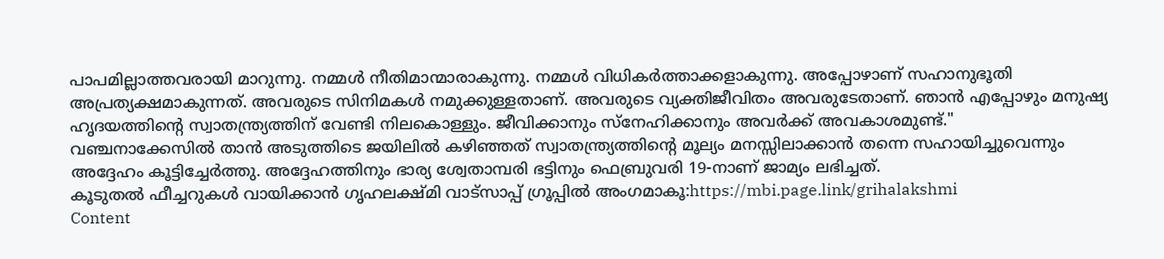പാപമില്ലാത്തവരായി മാറുന്നു. നമ്മൾ നീതിമാന്മാരാകുന്നു. നമ്മൾ വിധികർത്താക്കളാകുന്നു. അപ്പോഴാണ് സഹാനുഭൂതി അപ്രത്യക്ഷമാകുന്നത്. അവരുടെ സിനിമകൾ നമുക്കുള്ളതാണ്. അവരുടെ വ്യക്തിജീവിതം അവരുടേതാണ്. ഞാൻ എപ്പോഴും മനുഷ്യ ഹൃദയത്തിന്റെ സ്വാതന്ത്ര്യത്തിന് വേണ്ടി നിലകൊള്ളും. ജീവിക്കാനും സ്നേഹിക്കാനും അവർക്ക് അവകാശമുണ്ട്."
വഞ്ചനാക്കേസിൽ താൻ അടുത്തിടെ ജയിലിൽ കഴിഞ്ഞത് സ്വാതന്ത്ര്യത്തിന്റെ മൂല്യം മനസ്സിലാക്കാൻ തന്നെ സഹായിച്ചുവെന്നും അദ്ദേഹം കൂട്ടിച്ചേർത്തു. അദ്ദേഹത്തിനും ഭാര്യ ശ്വേതാമ്പരി ഭട്ടിനും ഫെബ്രുവരി 19-നാണ് ജാമ്യം ലഭിച്ചത്.
കൂടുതൽ ഫീച്ചറുകൾ വായിക്കാൻ ഗൃഹലക്ഷ്മി വാട്സാപ്പ് ഗ്രൂപ്പിൽ അംഗമാകൂ:https://mbi.page.link/grihalakshmi
Content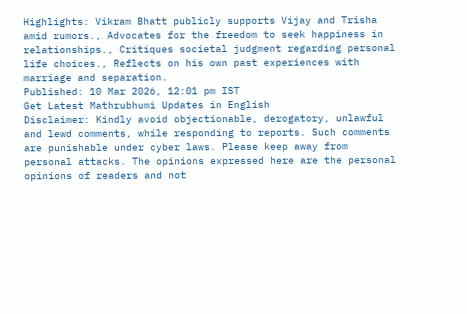Highlights: Vikram Bhatt publicly supports Vijay and Trisha amid rumors., Advocates for the freedom to seek happiness in relationships., Critiques societal judgment regarding personal life choices., Reflects on his own past experiences with marriage and separation.
Published: 10 Mar 2026, 12:01 pm IST
Get Latest Mathrubhumi Updates in English
Disclaimer: Kindly avoid objectionable, derogatory, unlawful and lewd comments, while responding to reports. Such comments are punishable under cyber laws. Please keep away from personal attacks. The opinions expressed here are the personal opinions of readers and not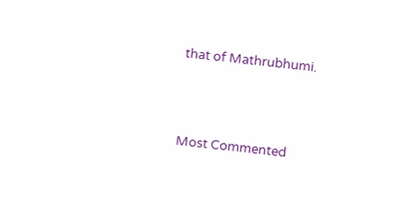that of Mathrubhumi.



Most Commented